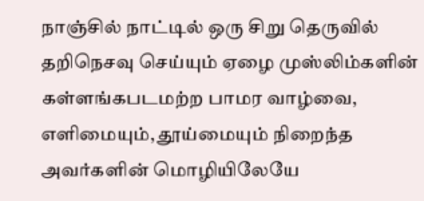நாஞ்சில் நாட்டில் ஒரு சிறு தெருவில் தறிநெசவு செய்யும் ஏழை முஸ்லிம்களின் கள்ளங்கபடமற்ற பாமர வாழ்வை, எளிமையும், தூய்மையும் நிறைந்த அவர்களின் மொழியிலேயே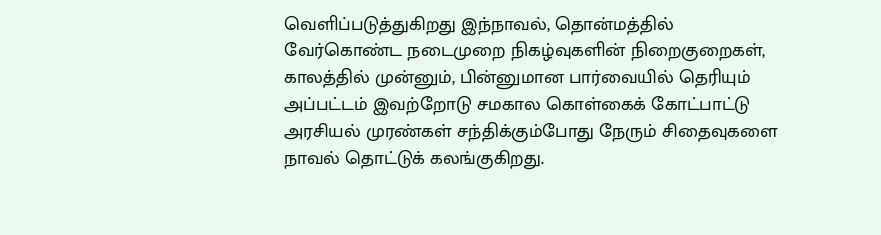வெளிப்படுத்துகிறது இந்நாவல், தொன்மத்தில் வேர்கொண்ட நடைமுறை நிகழ்வுகளின் நிறைகுறைகள், காலத்தில் முன்னும், பின்னுமான பார்வையில் தெரியும் அப்பட்டம் இவற்றோடு சமகால கொள்கைக் கோட்பாட்டு அரசியல் முரண்கள் சந்திக்கும்போது நேரும் சிதைவுகளை நாவல் தொட்டுக் கலங்குகிறது.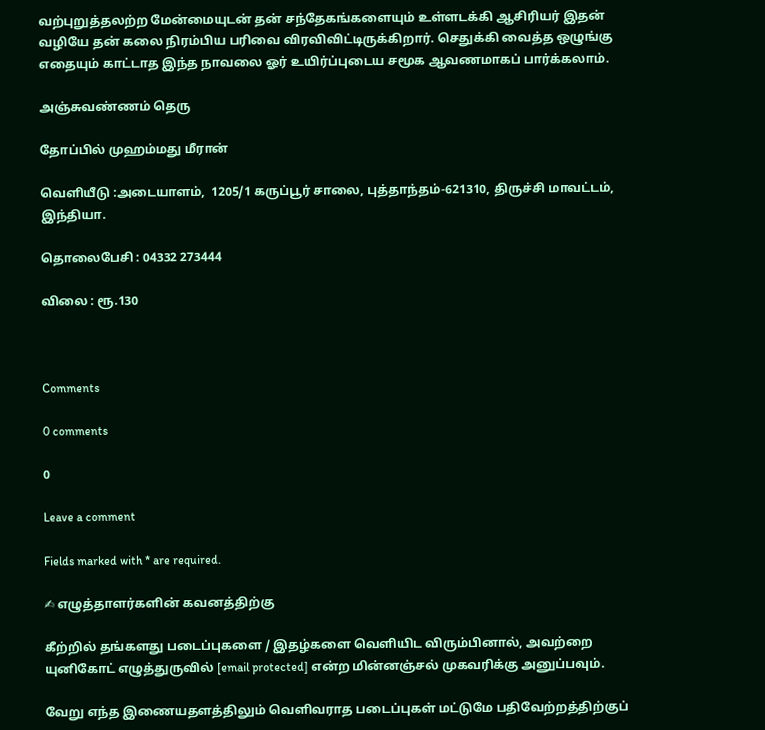வற்புறுத்தலற்ற மேன்மையுடன் தன் சந்தேகங்களையும் உள்ளடக்கி ஆசிரியர் இதன் வழியே தன் கலை நிரம்பிய பரிவை விரவிவிட்டிருக்கிறார். செதுக்கி வைத்த ஒழுங்கு எதையும் காட்டாத இந்த நாவலை ஓர் உயிர்ப்புடைய சமூக ஆவணமாகப் பார்க்கலாம்.

அஞ்சுவண்ணம் தெரு

தோப்பில் முஹம்மது மீரான்

வெளியீடு :அடையாளம்,  1205/1 கருப்பூர் சாலை, புத்தாந்தம்-621310, திருச்சி மாவட்டம், இந்தியா.

தொலைபேசி : 04332 273444

விலை : ரூ.130



Comments

0 comments

0

Leave a comment

Fields marked with * are required.

✍ எழுத்தாளர்களின் கவனத்திற்கு

கீற்றில் தங்களது படைப்புகளை / இதழ்களை வெளியிட விரும்பினால், அவற்றை யுனிகோட் எழுத்துருவில் [email protected] என்ற மின்னஞ்சல் முகவரிக்கு அனுப்பவும்.

வேறு எந்த இணையதளத்திலும் வெளிவராத படைப்புகள் மட்டுமே பதிவேற்றத்திற்குப்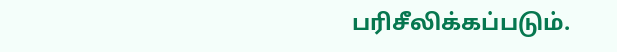பரிசீலிக்கப்படும்.